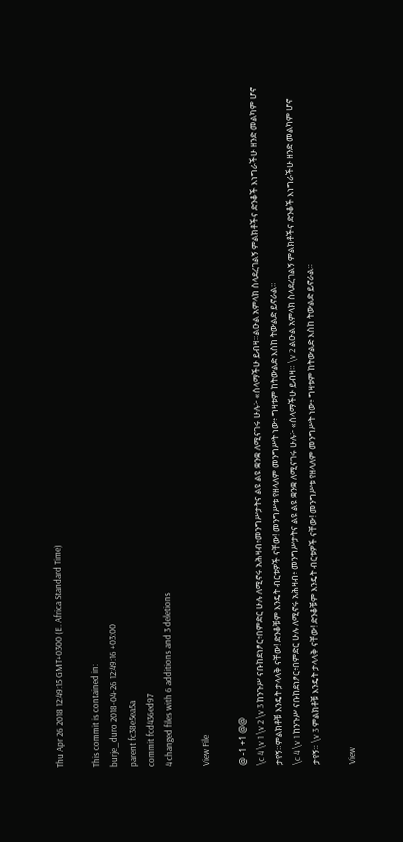Thu Apr 26 2018 12:49:15 GMT+0300 (E. Africa Standard Time)

This commit is contained in:
burje_duro 2018-04-26 12:49:16 +03:00
parent fc38e5ea5a
commit fcd436ed97
4 changed files with 6 additions and 3 deletions

View File

@ -1 +1 @@
\c 4 \v 1 \v 2 \v 3 ከንጉሥ ናቡከደነፆር፥በምድር ሁሉ ለሚኖሩ አሕዛብ፥መንግሥታትና ልዩ ልዩ ቋንቋ ለሚናገሩ ሁሉ፦ «ሰላማችሁ ይብዛ።ልዑል አምላክ ስላደረገልኝ ምልክቶችና ድንቆች እነግራችሁ ዘንድ መልካም ሆኖ ታየኝ።ምልክቶቹ እንዴት ታላላቅ ናቸው! ድንቆቹም እንዴት ብርቱዎች ናቸው! መንግሥቱ የዘላለም መንግሥት ነው፥ ግዛቱም ከትውልድ እስከ ትውልድ ይኖራል።
\c 4 \v 1 ከንጉሥ ናቡከደነፆር፥በምድር ሁሉ ለሚኖሩ አሕዛብ፥ መንግሥታትና ልዩ ልዩ ቋንቋ ለሚናገሩ ሁሉ፦ «ሰላማችሁ ይብዛ። \v 2 ልዑል አምላክ ስላደረገልኝ ምልክቶችና ድንቆች እነግራችሁ ዘንድ መልካም ሆኖ ታየኝ። \v 3 ምልክቶቹ እንዴት ታላላቅ ናቸው! ድንቆቹም እንዴት ብርቱዎች ናቸው! መንግሥቱ የዘላለም መንግሥት ነው፥ ግዛቱም ከትውልድ እስከ ትውልድ ይኖራል።

View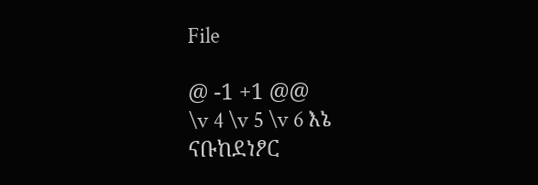File

@ -1 +1 @@
\v 4 \v 5 \v 6 እኔ ናቡከደነፆር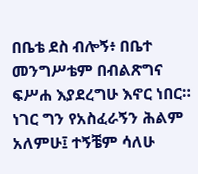በቤቴ ደስ ብሎኝ፥ በቤተ መንግሥቴም በብልጽግና ፍሥሐ እያደረግሁ እኖር ነበር። ነገር ግን የአስፈራኝን ሕልም አለምሁ፤ ተኝቼም ሳለሁ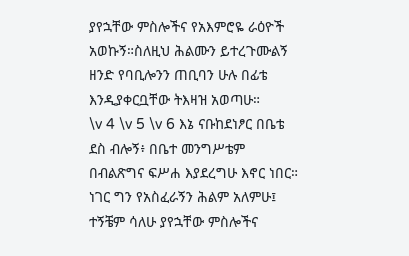ያየኋቸው ምስሎችና የአእምሮዬ ራዕዮች አወኩኝ።ስለዚህ ሕልሙን ይተረጉሙልኝ ዘንድ የባቢሎንን ጠቢባን ሁሉ በፊቴ እንዲያቀርቧቸው ትእዛዝ አወጣሁ።
\v 4 \v 5 \v 6 እኔ ናቡከደነፆር በቤቴ ደስ ብሎኝ፥ በቤተ መንግሥቴም በብልጽግና ፍሥሐ እያደረግሁ እኖር ነበር። ነገር ግን የአስፈራኝን ሕልም አለምሁ፤ ተኝቼም ሳለሁ ያየኋቸው ምስሎችና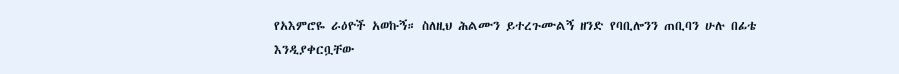የአእምሮዬ ራዕዮች አወኩኝ። ስለዚህ ሕልሙን ይተረጉሙልኝ ዘንድ የባቢሎንን ጠቢባን ሁሉ በፊቴ እንዲያቀርቧቸው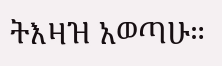ትእዛዝ አወጣሁ።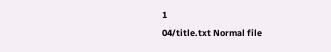1
04/title.txt Normal file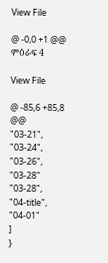View File

@ -0,0 +1 @@
ምዕራፍ 4

View File

@ -85,6 +85,8 @@
"03-21",
"03-24",
"03-26",
"03-28"
"03-28",
"04-title",
"04-01"
]
}